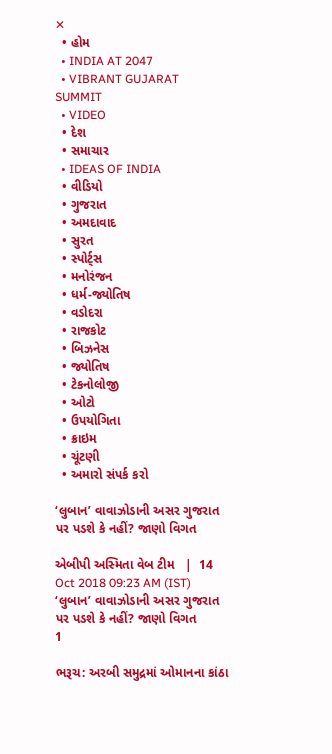✕
  • હોમ
  • INDIA AT 2047
  • VIBRANT GUJARAT SUMMIT
  • VIDEO
  • દેશ
  • સમાચાર
  • IDEAS OF INDIA
  • વીડિયો
  • ગુજરાત
  • અમદાવાદ
  • સુરત
  • સ્પોર્ટ્સ
  • મનોરંજન
  • ધર્મ-જ્યોતિષ
  • વડોદરા
  • રાજકોટ
  • બિઝનેસ
  • જ્યોતિષ
  • ટેકનોલોજી
  • ઓટો
  • ઉપયોગિતા
  • ક્રાઇમ
  • ચૂંટણી
  • અમારો સંપર્ક કરો

‘લુબાન’ વાવાઝોડાની અસર ગુજરાત પર પડશે કે નહીં? જાણો વિગત

એબીપી અસ્મિતા વેબ ટીમ   |  14 Oct 2018 09:23 AM (IST)
‘લુબાન’ વાવાઝોડાની અસર ગુજરાત પર પડશે કે નહીં? જાણો વિગત
1

ભરૂચ: અરબી સમુદ્રમાં ઓમાનના કાંઠા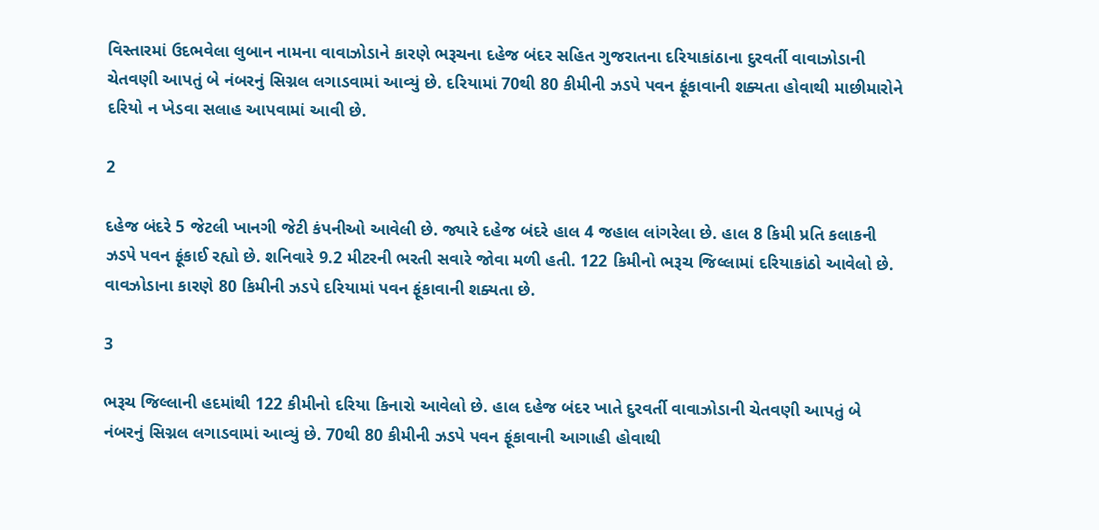વિસ્તારમાં ઉદભવેલા લુબાન નામના વાવાઝોડાને કારણે ભરૂચના દહેજ બંદર સહિત ગુજરાતના દરિયાકાંઠાના દુરવર્તી વાવાઝોડાની ચેતવણી આપતું બે નંબરનું સિગ્નલ લગાડવામાં આવ્યું છે. દરિયામાં 70થી 80 કીમીની ઝડપે પવન ફૂંકાવાની શક્યતા હોવાથી માછીમારોને દરિયો ન ખેડવા સલાહ આપવામાં આવી છે.

2

દહેજ બંદરે 5 જેટલી ખાનગી જેટી કંપનીઓ આવેલી છે. જ્યારે દહેજ બંદરે હાલ 4 જહાલ લાંગરેલા છે. હાલ 8 કિમી પ્રતિ કલાકની ઝડપે પવન ફૂંકાઈ રહ્યો છે. શનિવારે 9.2 મીટરની ભરતી સવારે જોવા મળી હતી. 122 કિમીનો ભરૂચ જિલ્લામાં દરિયાકાંઠો આવેલો છે. વાવઝોડાના કારણે 80 કિમીની ઝડપે દરિયામાં પવન ફૂંકાવાની શક્યતા છે.

3

ભરૂચ જિલ્લાની હદમાંથી 122 કીમીનો દરિયા કિનારો આવેલો છે. હાલ દહેજ બંદર ખાતે દુરવર્તી વાવાઝોડાની ચેતવણી આપતું બે નંબરનું સિગ્નલ લગાડવામાં આવ્યું છે. 70થી 80 કીમીની ઝડપે પવન ફૂંકાવાની આગાહી હોવાથી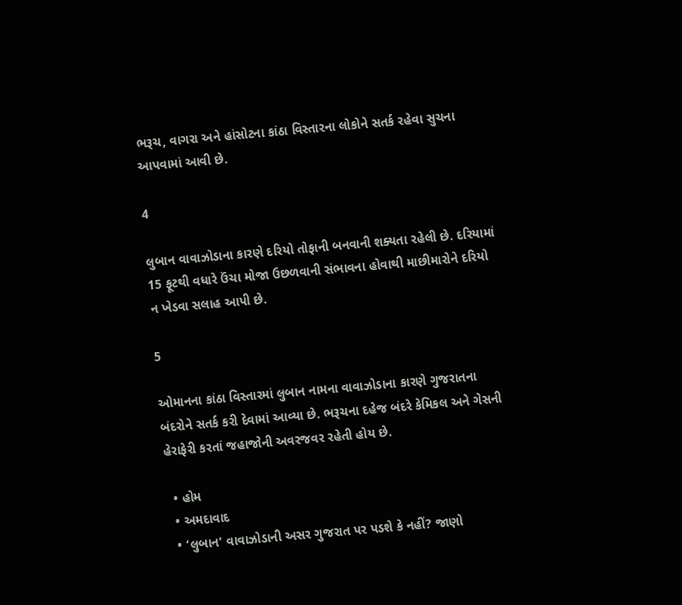ભરૂચ, વાગરા અને હાંસોટના કાંઠા વિસ્તારના લોકોને સતર્ક રહેવા સુચના આપવામાં આવી છે.

4

લુબાન વાવાઝોડાના કારણે દરિયો તોફાની બનવાની શક્યતા રહેલી છે. દરિયામાં 15 ફૂટથી વધારે ઉંચા મોજા ઉછળવાની સંભાવના હોવાથી માછીમારોને દરિયો ન ખેડવા સલાહ આપી છે.

5

ઓમાનના કાંઠા વિસ્તારમાં લુબાન નામના વાવાઝોડાના કારણે ગુજરાતના બંદરોને સતર્ક કરી દેવામાં આવ્યા છે. ભરૂચના દહેજ બંદરે કેમિકલ અને ગેસની હેરાફેરી કરતાં જહાજોની અવરજવર રહેતી હોય છે.

  • હોમ
  • અમદાવાદ
  • ‘લુબાન’ વાવાઝોડાની અસર ગુજરાત પર પડશે કે નહીં? જાણો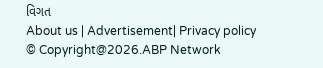વિગત
About us | Advertisement| Privacy policy
© Copyright@2026.ABP Network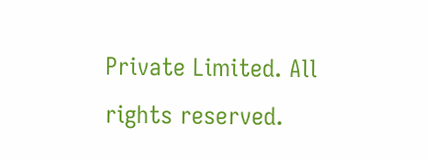Private Limited. All rights reserved.